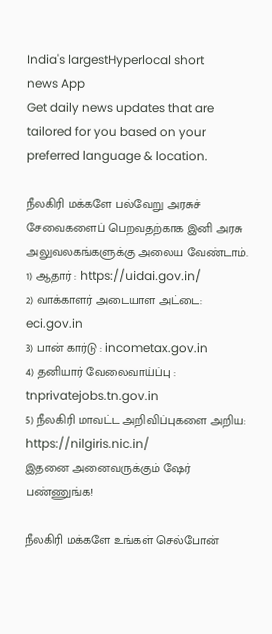India's largestHyperlocal short
news App
Get daily news updates that are tailored for you based on your preferred language & location.

நீலகிரி மக்களே பல்வேறு அரசுச் சேவைகளைப் பெறவதற்காக இனி அரசு அலுவலகங்களுக்கு அலைய வேண்டாம்.
1) ஆதார் : https://uidai.gov.in/
2) வாக்காளர் அடையாள அட்டை: eci.gov.in
3) பான் கார்டு : incometax.gov.in
4) தனியார் வேலைவாய்ப்பு : tnprivatejobs.tn.gov.in
5) நீலகிரி மாவட்ட அறிவிப்புகளை அறிய: https://nilgiris.nic.in/
இதனை அனைவருக்கும் ஷேர் பண்ணுங்க!

நீலகிரி மக்களே உங்கள் செல்போன்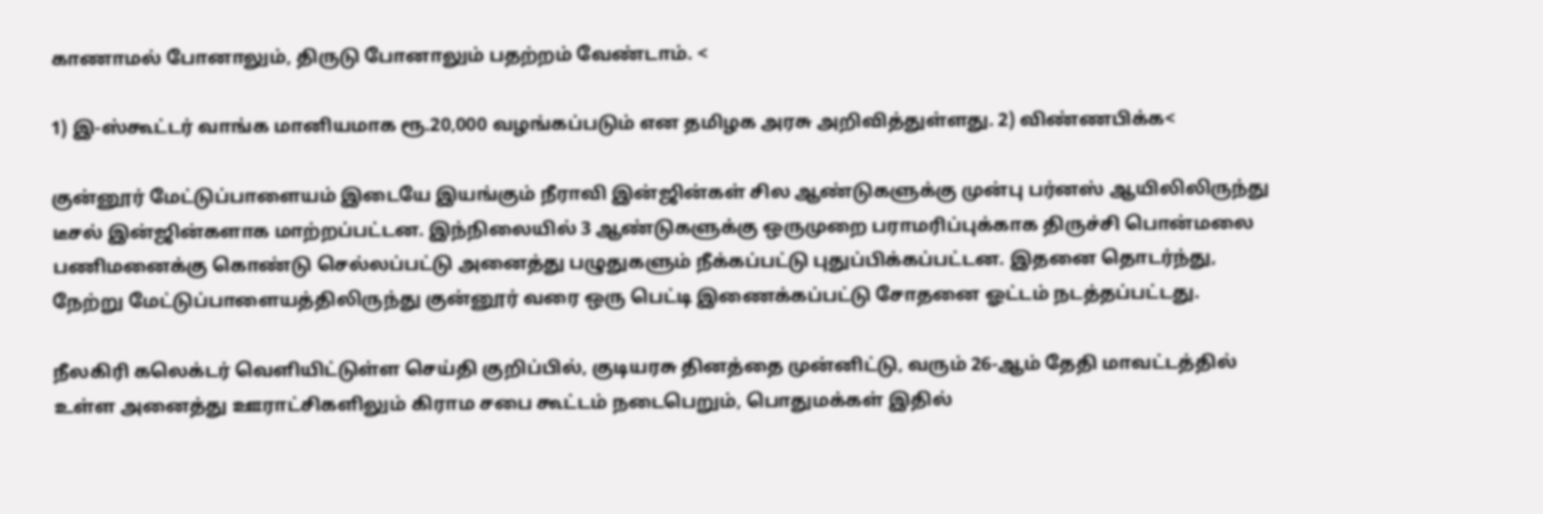காணாமல் போனாலும், திருடு போனாலும் பதற்றம் வேண்டாம். <

1) இ-ஸ்கூட்டர் வாங்க மானியமாக ரூ.20,000 வழங்கப்படும் என தமிழக அரசு அறிவித்துள்ளது. 2) விண்ணபிக்க<

குன்னூர் மேட்டுப்பாளையம் இடையே இயங்கும் நீராவி இன்ஜின்கள் சில ஆண்டுகளுக்கு முன்பு பர்னஸ் ஆயிலிலிருந்து டீசல் இன்ஜின்களாக மாற்றப்பட்டன. இந்நிலையில் 3 ஆண்டுகளுக்கு ஒருமுறை பராமரிப்புக்காக திருச்சி பொன்மலை பணிமனைக்கு கொண்டு செல்லப்பட்டு அனைத்து பழுதுகளும் நீக்கப்பட்டு புதுப்பிக்கப்பட்டன. இதனை தொடர்ந்து, நேற்று மேட்டுப்பாளையத்திலிருந்து குன்னூர் வரை ஒரு பெட்டி இணைக்கப்பட்டு சோதனை ஓட்டம் நடத்தப்பட்டது.

நீலகிரி கலெக்டர் வெளியிட்டுள்ள செய்தி குறிப்பில், குடியரசு தினத்தை முன்னிட்டு, வரும் 26-ஆம் தேதி மாவட்டத்தில் உள்ள அனைத்து ஊராட்சிகளிலும் கிராம சபை கூட்டம் நடைபெறும், பொதுமக்கள் இதில்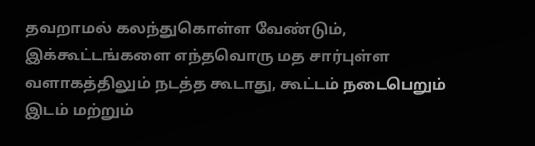தவறாமல் கலந்துகொள்ள வேண்டும், இக்கூட்டங்களை எந்தவொரு மத சார்புள்ள வளாகத்திலும் நடத்த கூடாது, கூட்டம் நடைபெறும் இடம் மற்றும்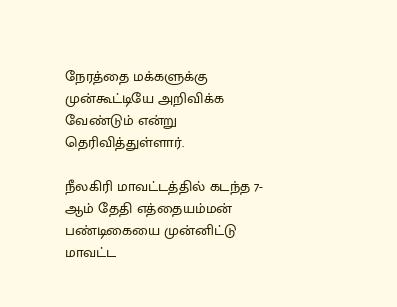நேரத்தை மக்களுக்கு முன்கூட்டியே அறிவிக்க வேண்டும் என்று தெரிவித்துள்ளார்.

நீலகிரி மாவட்டத்தில் கடந்த 7-ஆம் தேதி எத்தையம்மன் பண்டிகையை முன்னிட்டு மாவட்ட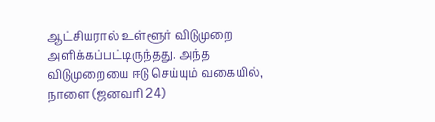ஆட்சியரால் உள்ளூர் விடுமுறை அளிக்கப்பட்டிருந்தது. அந்த விடுமுறையை ஈடு செய்யும் வகையில், நாளை (ஜனவரி 24)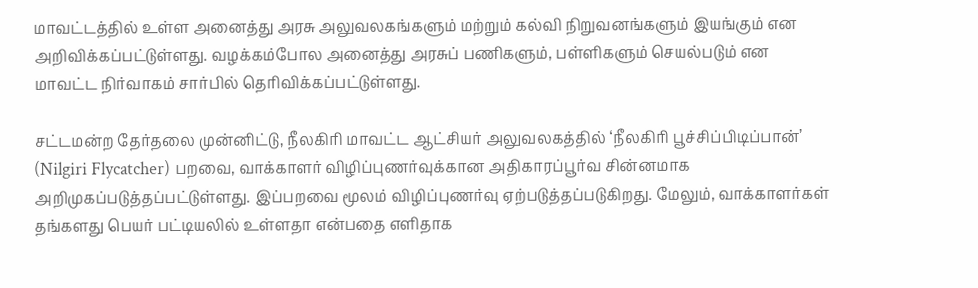மாவட்டத்தில் உள்ள அனைத்து அரசு அலுவலகங்களும் மற்றும் கல்வி நிறுவனங்களும் இயங்கும் என அறிவிக்கப்பட்டுள்ளது. வழக்கம்போல அனைத்து அரசுப் பணிகளும், பள்ளிகளும் செயல்படும் என மாவட்ட நிர்வாகம் சார்பில் தெரிவிக்கப்பட்டுள்ளது.

சட்டமன்ற தேர்தலை முன்னிட்டு, நீலகிரி மாவட்ட ஆட்சியர் அலுவலகத்தில் ‘நீலகிரி பூச்சிப்பிடிப்பான்’ (Nilgiri Flycatcher) பறவை, வாக்காளர் விழிப்புணர்வுக்கான அதிகாரப்பூர்வ சின்னமாக அறிமுகப்படுத்தப்பட்டுள்ளது. இப்பறவை மூலம் விழிப்புணர்வு ஏற்படுத்தப்படுகிறது. மேலும், வாக்காளர்கள் தங்களது பெயர் பட்டியலில் உள்ளதா என்பதை எளிதாக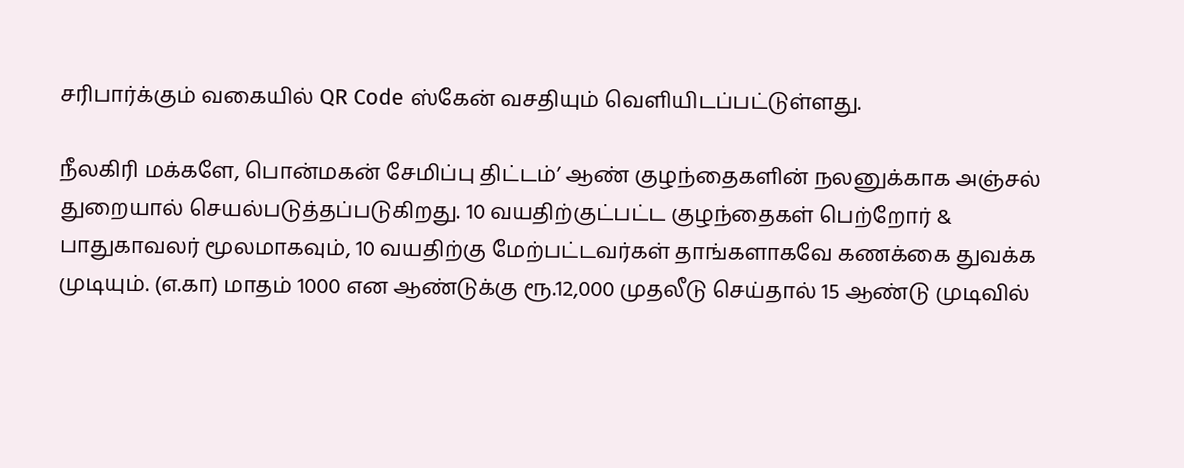சரிபார்க்கும் வகையில் QR Code ஸ்கேன் வசதியும் வெளியிடப்பட்டுள்ளது.

நீலகிரி மக்களே, பொன்மகன் சேமிப்பு திட்டம்’ ஆண் குழந்தைகளின் நலனுக்காக அஞ்சல் துறையால் செயல்படுத்தப்படுகிறது. 10 வயதிற்குட்பட்ட குழந்தைகள் பெற்றோர் & பாதுகாவலர் மூலமாகவும், 10 வயதிற்கு மேற்பட்டவர்கள் தாங்களாகவே கணக்கை துவக்க முடியும். (எ.கா) மாதம் 1000 என ஆண்டுக்கு ரூ.12,000 முதலீடு செய்தால் 15 ஆண்டு முடிவில்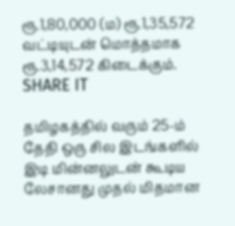ரூ.1,80,000 (ம) ரூ.1,35,572 வட்டியுடன் மொத்தமாக ரூ.3,14,572 கிடைக்கும். SHARE IT

தமிழகத்தில் வரும் 25-ம் தேதி ஒரு சில இடங்களில் இடி மின்னலுடன் கூடிய லேசானது முதல் மிதமான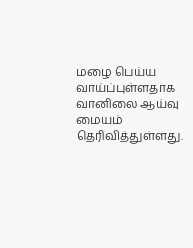மழை பெய்ய வாய்ப்புள்ளதாக வானிலை ஆய்வு மையம் தெரிவித்துள்ளது.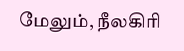மேலும், நீலகிரி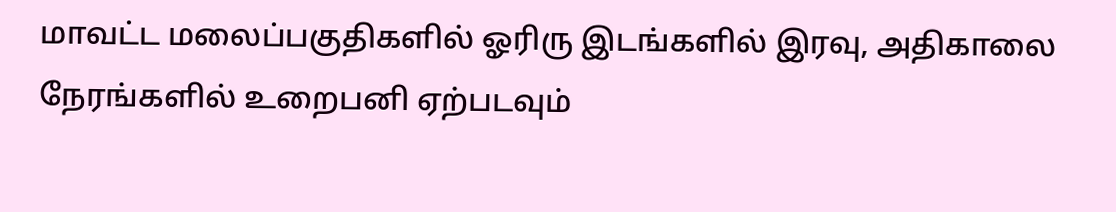மாவட்ட மலைப்பகுதிகளில் ஓரிரு இடங்களில் இரவு, அதிகாலை நேரங்களில் உறைபனி ஏற்படவும்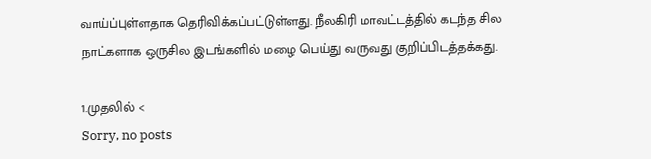வாய்ப்புள்ளதாக தெரிவிக்கப்பட்டுள்ளது. நீலகிரி மாவட்டத்தில் கடந்த சில நாட்களாக ஒருசில இடங்களில் மழை பெய்து வருவது குறிப்பிடத்தக்கது.

1.முதலில் <
Sorry, no posts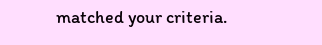matched your criteria.